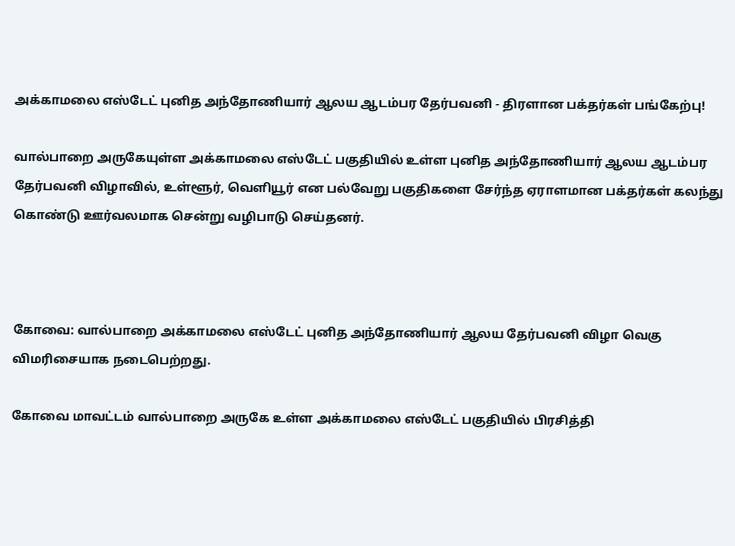அக்காமலை எஸ்டேட் புனித அந்தோணியார் ஆலய ஆடம்பர தேர்பவனி - திரளான பக்தர்கள் பங்கேற்பு!

வால்பாறை அருகேயுள்ள அக்காமலை எஸ்டேட் பகுதியில் உள்ள புனித அந்தோணியார் ஆலய ஆடம்பர தேர்பவனி விழாவில், உள்ளூர், வெளியூர் என பல்வேறு பகுதிகளை சேர்ந்த ஏராளமான பக்தர்கள் கலந்து கொண்டு ஊர்வலமாக சென்று வழிபாடு செய்தனர்.



கோவை: வால்பாறை அக்காமலை எஸ்டேட் புனித அந்தோணியார் ஆலய தேர்பவனி விழா வெகு விமரிசையாக நடைபெற்றது.

கோவை மாவட்டம் வால்பாறை அருகே உள்ள அக்காமலை எஸ்டேட் பகுதியில் பிரசித்தி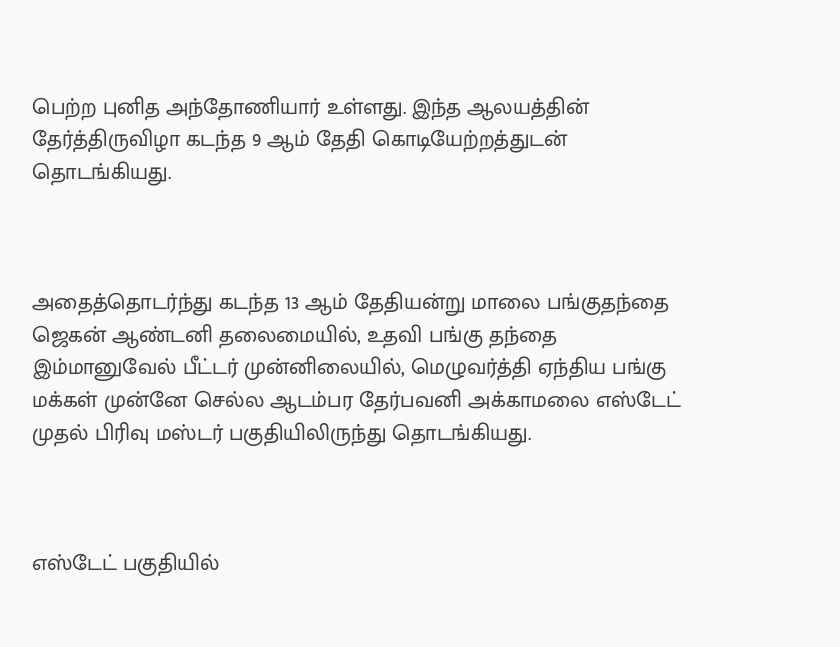பெற்ற புனித அந்தோணியார் உள்ளது. இந்த ஆலயத்தின் தேர்த்திருவிழா கடந்த 9 ஆம் தேதி கொடியேற்றத்துடன் தொடங்கியது.



அதைத்தொடர்ந்து கடந்த 13 ஆம் தேதியன்று மாலை பங்குதந்தை ஜெகன் ஆண்டனி தலைமையில், உதவி பங்கு தந்தை இம்மானுவேல் பீட்டர் முன்னிலையில், மெழுவர்த்தி ஏந்திய பங்கு மக்கள் முன்னே செல்ல ஆடம்பர தேர்பவனி அக்காமலை எஸ்டேட் முதல் பிரிவு மஸ்டர் பகுதியிலிருந்து தொடங்கியது.



எஸ்டேட் பகுதியில்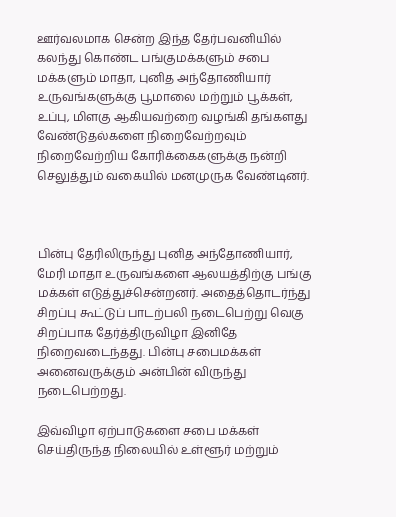ஊர்வலமாக சென்ற இந்த தேர்பவனியில் கலந்து கொண்ட பங்குமக்களும் சபை மக்களும் மாதா, புனித அந்தோணியார் உருவங்களுக்கு பூமாலை மற்றும் பூக்கள், உப்பு, மிளகு ஆகியவற்றை வழங்கி தங்களது வேண்டுதல்களை நிறைவேற்றவும் நிறைவேற்றிய கோரிக்கைகளுக்கு நன்றி செலுத்தும் வகையில் மனமுருக வேண்டினர்.



பின்பு தேரிலிருந்து புனித அந்தோணியார், மேரி மாதா உருவங்களை ஆலயத்திற்கு பங்கு மக்கள் எடுத்துச்சென்றனர். அதைத்தொடர்ந்து சிறப்பு கூட்டுப் பாடற்பலி நடைபெற்று வெகு சிறப்பாக தேர்த்திருவிழா இனிதே நிறைவடைந்தது. பின்பு சபைமக்கள் அனைவருக்கும் அன்பின் விருந்து நடைபெற்றது.

இவ்விழா ஏற்பாடுகளை சபை மக்கள் செய்திருந்த நிலையில் உள்ளூர் மற்றும்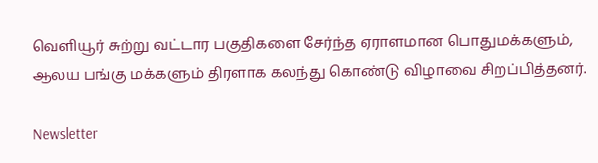வெளியூர் சுற்று வட்டார பகுதிகளை சேர்ந்த ஏராளமான பொதுமக்களும், ஆலய பங்கு மக்களும் திரளாக கலந்து கொண்டு விழாவை சிறப்பித்தனர்.

Newsletter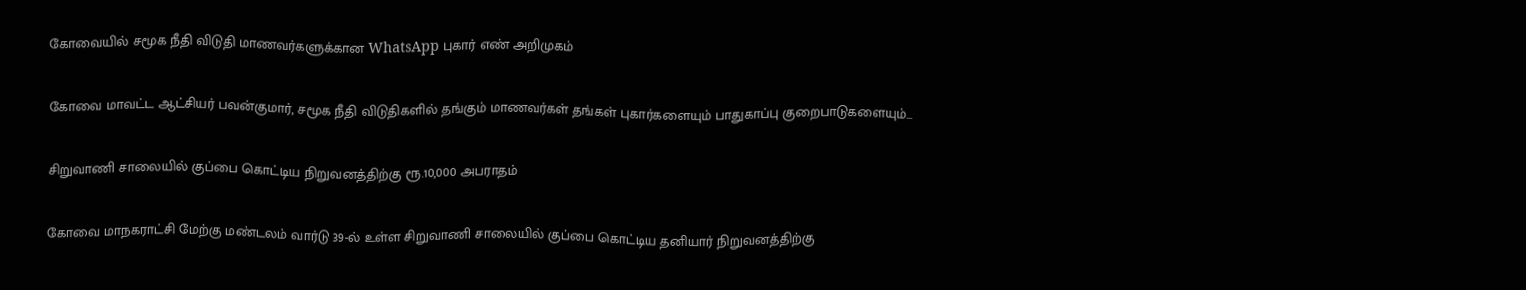கோவையில் சமூக நீதி விடுதி மாணவர்களுக்கான WhatsApp புகார் எண் அறிமுகம்

கோவை மாவட்ட ஆட்சியர் பவன்குமார், சமூக நீதி விடுதிகளில் தங்கும் மாணவர்கள் தங்கள் புகார்களையும் பாதுகாப்பு குறைபாடுகளையும்...

சிறுவாணி சாலையில் குப்பை கொட்டிய நிறுவனத்திற்கு ரூ.10,000 அபராதம்

கோவை மாநகராட்சி மேற்கு மண்டலம் வார்டு 39-ல் உள்ள சிறுவாணி சாலையில் குப்பை கொட்டிய தனியார் நிறுவனத்திற்கு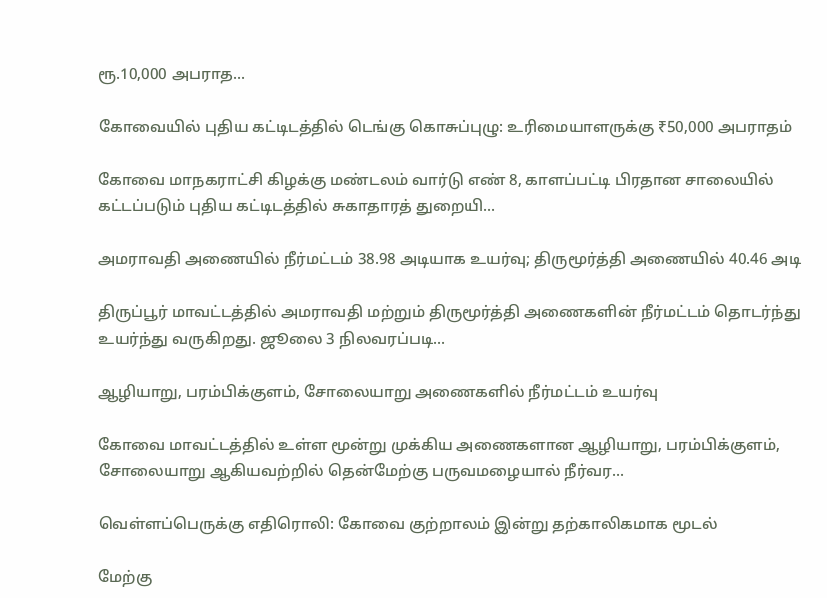ரூ.10,000 அபராத...

கோவையில் புதிய கட்டிடத்தில் டெங்கு கொசுப்புழு: உரிமையாளருக்கு ₹50,000 அபராதம்

கோவை மாநகராட்சி கிழக்கு மண்டலம் வார்டு எண் 8, காளப்பட்டி பிரதான சாலையில் கட்டப்படும் புதிய கட்டிடத்தில் சுகாதாரத் துறையி...

அமராவதி அணையில் நீர்மட்டம் 38.98 அடியாக உயர்வு; திருமூர்த்தி அணையில் 40.46 அடி

திருப்பூர் மாவட்டத்தில் அமராவதி மற்றும் திருமூர்த்தி அணைகளின் நீர்மட்டம் தொடர்ந்து உயர்ந்து வருகிறது. ஜூலை 3 நிலவரப்படி...

ஆழியாறு, பரம்பிக்குளம், சோலையாறு அணைகளில் நீர்மட்டம் உயர்வு

கோவை மாவட்டத்தில் உள்ள மூன்று முக்கிய அணைகளான ஆழியாறு, பரம்பிக்குளம், சோலையாறு ஆகியவற்றில் தென்மேற்கு பருவமழையால் நீர்வர...

வெள்ளப்பெருக்கு எதிரொலி: கோவை குற்றாலம் இன்று தற்காலிகமாக மூடல்

மேற்கு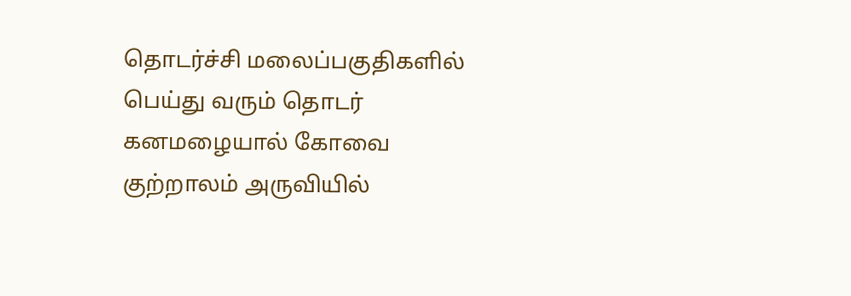தொடர்ச்சி மலைப்பகுதிகளில் பெய்து வரும் தொடர் கனமழையால் கோவை குற்றாலம் அருவியில்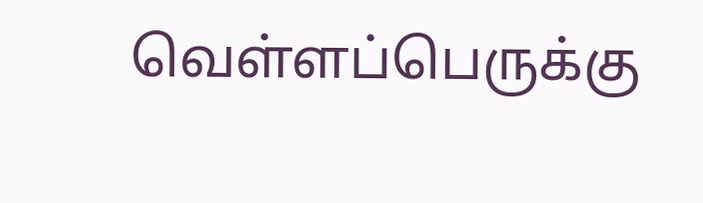வெள்ளப்பெருக்கு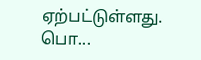ஏற்பட்டுள்ளது. பொ...